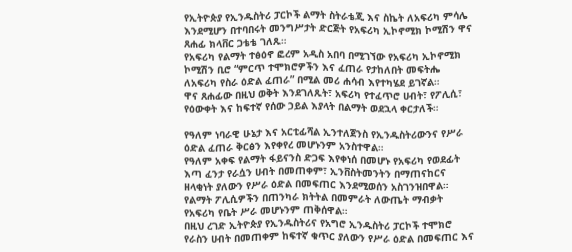የኢትዮጵያ የኢንዱስትሪ ፓርኮች ልማት ስትራቴጂ እና ስኬት ለአፍሪካ ምሳሌ እንደሚሆን በተባበሩት መንግሥታት ድርጅት የአፍሪካ ኢኮኖሚክ ኮሚሽን ዋና ጸሐፊ ክላቨር ጋቴቴ ገለጹ።
የአፍሪካ የልማት ተፅዕኖ ፎረም አዲስ አበባ በሚገኘው የአፍሪካ ኢኮኖሚክ ኮሚሽን ቢሮ “ምርጥ ተሞክሮዎችን እና ፈጠራ የታከለበት መፍትሔ ለአፍሪካ የስራ ዕድል ፈጠራ” በሚል መሪ ሐሳብ እየተካሄደ ይገኛል።
ዋና ጸሐፊው በዚህ ወቅት እንደገለጹት፣ አፍሪካ የተፈጥሮ ሀብት፣ የፖሊሲ፣ የዕውቀት እና ከፍተኛ የሰው ኃይል እያላት በልማት ወደኋላ ቀርታለች።

የዓለም ነባራዊ ሁኔታ እና አርቲፊሻል ኢንተለጀንስ የኢንዱስትሪውንና የሥራ ዕድል ፈጠራ ቅርፅን እየቀየረ መሆኑንም አንስተዋል።
የዓለም አቀፍ የልማት ፋይናንስ ድጋፍ እየቀነሰ በመሆኑ የአፍሪካ የወደፊት እጣ ፈንታ የራሷን ሀብት በመጠቀም፣ ኢንቨስትመንትን በማጠናከርና ዘላቂነት ያለውን የሥራ ዕድል በመፍጠር እንደሚወሰን አስገንዝበዋል።
የልማት ፖሊሲዎችን በጠንካራ ክትትል በመምራት ለውጤት ማብቃት የአፍሪካ የቤት ሥራ መሆኑንም ጠቅሰዋል።
በዚህ ረገድ ኢትዮጵያ የኢንዱስትሪና የአግሮ ኢንዱስትሪ ፓርኮች ተሞክሮ የራስን ሀብት በመጠቀም ከፍተኛ ቁጥር ያለውን የሥራ ዕድል በመፍጠር እና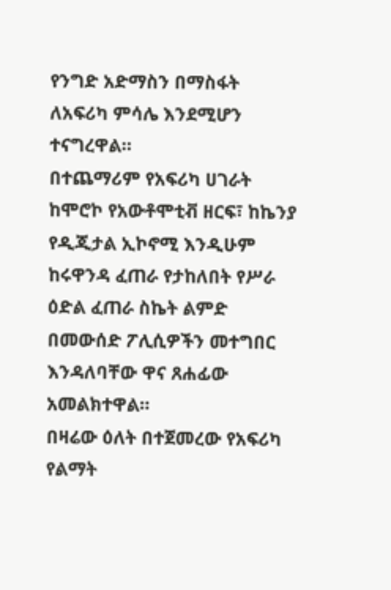የንግድ አድማስን በማስፋት ለአፍሪካ ምሳሌ እንደሚሆን ተናግረዋል።
በተጨማሪም የአፍሪካ ሀገራት ከሞሮኮ የአውቶሞቲቭ ዘርፍ፣ ከኬንያ የዲጂታል ኢኮኖሚ እንዲሁም ከሩዋንዳ ፈጠራ የታከለበት የሥራ ዕድል ፈጠራ ስኬት ልምድ በመውሰድ ፖሊሲዎችን መተግበር እንዳለባቸው ዋና ጸሐፊው አመልክተዋል።
በዛሬው ዕለት በተጀመረው የአፍሪካ የልማት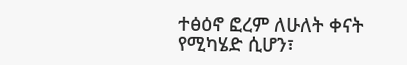ተፅዕኖ ፎረም ለሁለት ቀናት የሚካሄድ ሲሆን፣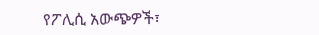የፖሊሲ አውጭዎች፣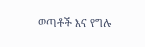ወጣቶች እና የግሉ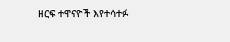ዘርፍ ተዋናዮች እየተሳተፉ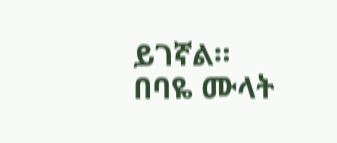ይገኛል።
በባዬ ሙላት